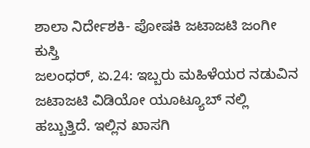ಶಾಲಾ ನಿರ್ದೇಶಕಿ- ಪೋಷಕಿ ಜಟಾಜಟಿ ಜಂಗೀ ಕುಸ್ತಿ
ಜಲಂಧರ್, ಏ.24: ಇಬ್ಬರು ಮಹಿಳೆಯರ ನಡುವಿನ ಜಟಾಜಟಿ ವಿಡಿಯೋ ಯೂಟ್ಯೂಬ್ ನಲ್ಲಿ ಹಬ್ಬುತ್ತಿದೆ. ಇಲ್ಲಿನ ಖಾಸಗಿ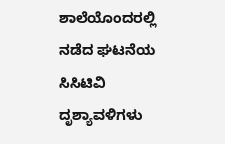ಶಾಲೆಯೊಂದರಲ್ಲಿ ನಡೆದ ಘಟನೆಯ ಸಿಸಿಟಿವಿ ದೃಶ್ಯಾವಳಿಗಳು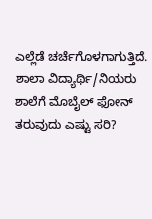ಎಲ್ಲೆಡೆ ಚರ್ಚೆಗೊಳಗಾಗುತ್ತಿದೆ. ಶಾಲಾ ವಿದ್ಯಾರ್ಥಿ/ನಿಯರು ಶಾಲೆಗೆ ಮೊಬೈಲ್ ಫೋನ್ ತರುವುದು ಎಷ್ಟು ಸರಿ?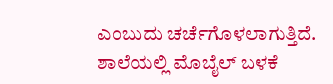ಎಂಬುದು ಚರ್ಚೆಗೊಳಲಾಗುತ್ತಿದೆ.
ಶಾಲೆಯಲ್ಲಿ ಮೊಬೈಲ್ ಬಳಕೆ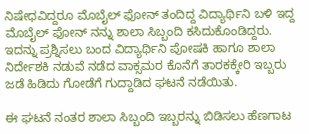ನಿಷೇಧವಿದ್ದರೂ ಮೊಬೈಲ್ ಫೋನ್ ತಂದಿದ್ದ ವಿದ್ಯಾರ್ಥಿನಿ ಬಳಿ ಇದ್ದ ಮೊಬೈಲ್ ಫೋನ್ ನನ್ನು ಶಾಲಾ ಸಿಬ್ಬಂದಿ ಕಸಿದುಕೊಂಡಿದ್ದರು. ಇದನ್ನು ಪ್ರಶ್ನಿಸಲು ಬಂದ ವಿದ್ಯಾರ್ಥಿನಿ ಪೋಷಕಿ ಹಾಗೂ ಶಾಲಾ ನಿರ್ದೇಶಕಿ ನಡುವೆ ನಡೆದ ವಾಕ್ಸಮರ ಕೊನೆಗೆ ತಾರಕಕ್ಕೇರಿ ಇಬ್ಬರು ಜಡೆ ಹಿಡಿದು ಗೋಡೆಗೆ ಗುದ್ದಾಡಿದ ಘಟನೆ ನಡೆಯಿತು.

ಈ ಘಟನೆ ನಂತರ ಶಾಲಾ ಸಿಬ್ಬಂದಿ ಇಬ್ಬರನ್ನು ಬಿಡಿಸಲು ಹೆಣಗಾಟ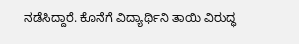ನಡೆಸಿದ್ದಾರೆ. ಕೊನೆಗೆ ವಿದ್ಯಾರ್ಥಿನಿ ತಾಯಿ ವಿರುದ್ಧ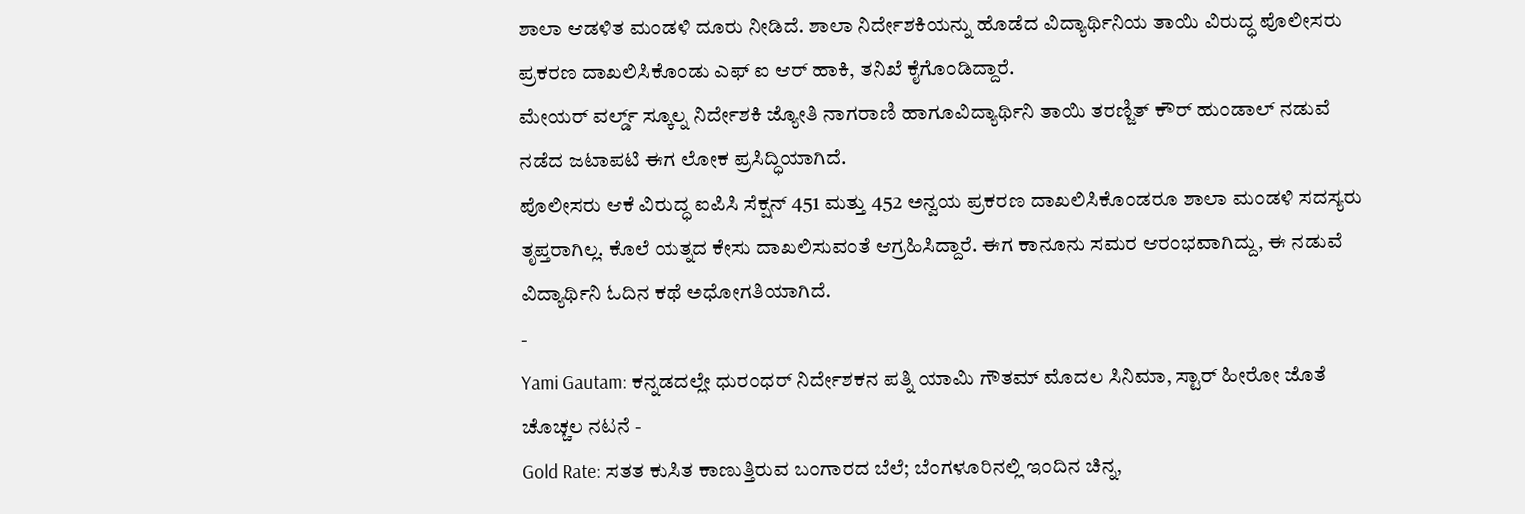ಶಾಲಾ ಆಡಳಿತ ಮಂಡಳಿ ದೂರು ನೀಡಿದೆ. ಶಾಲಾ ನಿರ್ದೇಶಕಿಯನ್ನು ಹೊಡೆದ ವಿದ್ಯಾರ್ಥಿನಿಯ ತಾಯಿ ವಿರುದ್ಧ ಪೊಲೀಸರು ಪ್ರಕರಣ ದಾಖಲಿಸಿಕೊಂಡು ಎಫ್ ಐ ಆರ್ ಹಾಕಿ, ತನಿಖೆ ಕೈಗೊಂಡಿದ್ದಾರೆ.
ಮೇಯರ್ ವರ್ಲ್ಡ್ ಸ್ಕೂಲ್ನ ನಿರ್ದೇಶಕಿ ಜ್ಯೋತಿ ನಾಗರಾಣಿ ಹಾಗೂವಿದ್ಯಾರ್ಥಿನಿ ತಾಯಿ ತರಣ್ಜಿತ್ ಕೌರ್ ಹುಂಡಾಲ್ ನಡುವೆ ನಡೆದ ಜಟಾಪಟಿ ಈಗ ಲೋಕ ಪ್ರಸಿದ್ಧಿಯಾಗಿದೆ.
ಪೊಲೀಸರು ಆಕೆ ವಿರುದ್ಧ ಐಪಿಸಿ ಸೆಕ್ಷನ್ 451 ಮತ್ತು 452 ಅನ್ವಯ ಪ್ರಕರಣ ದಾಖಲಿಸಿಕೊಂಡರೂ ಶಾಲಾ ಮಂಡಳಿ ಸದಸ್ಯರು ತೃಪ್ತರಾಗಿಲ್ಲ. ಕೊಲೆ ಯತ್ನದ ಕೇಸು ದಾಖಲಿಸುವಂತೆ ಆಗ್ರಹಿಸಿದ್ದಾರೆ. ಈಗ ಕಾನೂನು ಸಮರ ಆರಂಭವಾಗಿದ್ದು, ಈ ನಡುವೆ ವಿದ್ಯಾರ್ಥಿನಿ ಓದಿನ ಕಥೆ ಅಧೋಗತಿಯಾಗಿದೆ.
-
Yami Gautam: ಕನ್ನಡದಲ್ಲೇ ಧುರಂಧರ್ ನಿರ್ದೇಶಕನ ಪತ್ನಿ ಯಾಮಿ ಗೌತಮ್ ಮೊದಲ ಸಿನಿಮಾ, ಸ್ಟಾರ್ ಹೀರೋ ಜೊತೆ ಚೊಚ್ಚಲ ನಟನೆ -
Gold Rate: ಸತತ ಕುಸಿತ ಕಾಣುತ್ತಿರುವ ಬಂಗಾರದ ಬೆಲೆ; ಬೆಂಗಳೂರಿನಲ್ಲಿ ಇಂದಿನ ಚಿನ್ನ,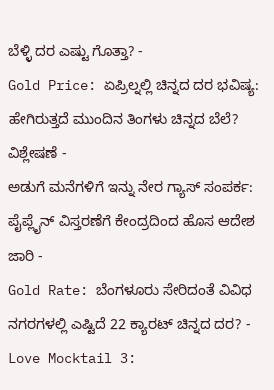ಬೆಳ್ಳಿ ದರ ಎಷ್ಟು ಗೊತ್ತಾ? -
Gold Price: ಏಪ್ರಿಲ್ನಲ್ಲಿ ಚಿನ್ನದ ದರ ಭವಿಷ್ಯ: ಹೇಗಿರುತ್ತದೆ ಮುಂದಿನ ತಿಂಗಳು ಚಿನ್ನದ ಬೆಲೆ? ವಿಶ್ಲೇಷಣೆ -
ಅಡುಗೆ ಮನೆಗಳಿಗೆ ಇನ್ನು ನೇರ ಗ್ಯಾಸ್ ಸಂಪರ್ಕ: ಪೈಪ್ಲೈನ್ ವಿಸ್ತರಣೆಗೆ ಕೇಂದ್ರದಿಂದ ಹೊಸ ಆದೇಶ ಜಾರಿ -
Gold Rate: ಬೆಂಗಳೂರು ಸೇರಿದಂತೆ ವಿವಿಧ ನಗರಗಳಲ್ಲಿ ಎಷ್ಟಿದೆ 22 ಕ್ಯಾರಟ್ ಚಿನ್ನದ ದರ? -
Love Mocktail 3: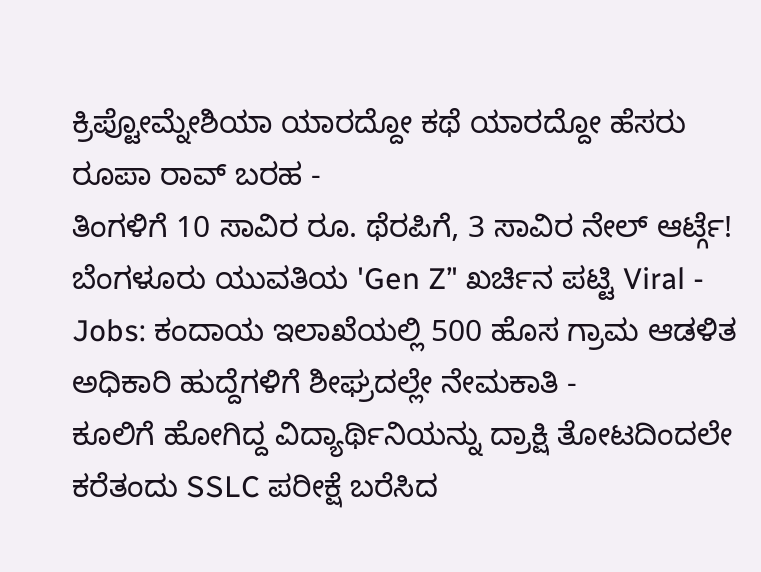ಕ್ರಿಪ್ಟೋಮ್ನೇಶಿಯಾ ಯಾರದ್ದೋ ಕಥೆ ಯಾರದ್ದೋ ಹೆಸರು ರೂಪಾ ರಾವ್ ಬರಹ -
ತಿಂಗಳಿಗೆ 10 ಸಾವಿರ ರೂ. ಥೆರಪಿಗೆ, 3 ಸಾವಿರ ನೇಲ್ ಆರ್ಟ್ಗೆ! ಬೆಂಗಳೂರು ಯುವತಿಯ 'Gen Z’' ಖರ್ಚಿನ ಪಟ್ಟಿ Viral -
Jobs: ಕಂದಾಯ ಇಲಾಖೆಯಲ್ಲಿ 500 ಹೊಸ ಗ್ರಾಮ ಆಡಳಿತ ಅಧಿಕಾರಿ ಹುದ್ದೆಗಳಿಗೆ ಶೀಘ್ರದಲ್ಲೇ ನೇಮಕಾತಿ -
ಕೂಲಿಗೆ ಹೋಗಿದ್ದ ವಿದ್ಯಾರ್ಥಿನಿಯನ್ನು ದ್ರಾಕ್ಷಿ ತೋಟದಿಂದಲೇ ಕರೆತಂದು SSLC ಪರೀಕ್ಷೆ ಬರೆಸಿದ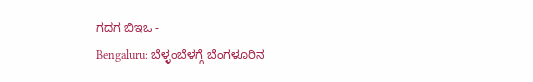ಗದಗ ಬಿಇಒ -
Bengaluru: ಬೆಳ್ಳಂಬೆಳಗ್ಗೆ ಬೆಂಗಳೂರಿನ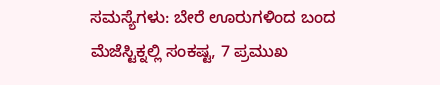ಸಮಸ್ಯೆಗಳು: ಬೇರೆ ಊರುಗಳಿಂದ ಬಂದ ಮೆಜೆಸ್ಟಿಕ್ನಲ್ಲಿ ಸಂಕಷ್ಟ, 7 ಪ್ರಮುಖ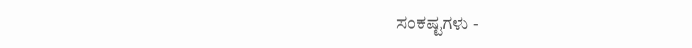ಸಂಕಷ್ಟಗಳು -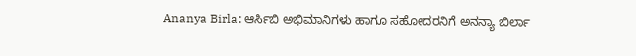Ananya Birla: ಆರ್ಸಿಬಿ ಅಭಿಮಾನಿಗಳು ಹಾಗೂ ಸಹೋದರನಿಗೆ ಅನನ್ಯಾ ಬಿರ್ಲಾ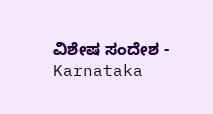ವಿಶೇಷ ಸಂದೇಶ -
Karnataka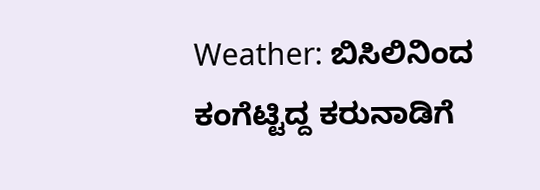Weather: ಬಿಸಿಲಿನಿಂದ ಕಂಗೆಟ್ಟಿದ್ದ ಕರುನಾಡಿಗೆ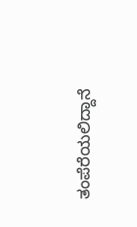ತಂಪೆರೆಯಲಿದ್ದಾನೆ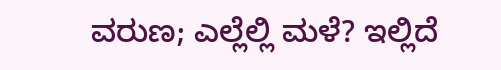ವರುಣ; ಎಲ್ಲೆಲ್ಲಿ ಮಳೆ? ಇಲ್ಲಿದೆ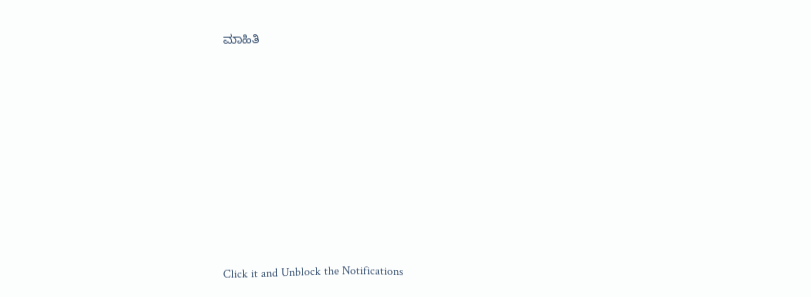ಮಾಹಿತಿ












Click it and Unblock the Notifications